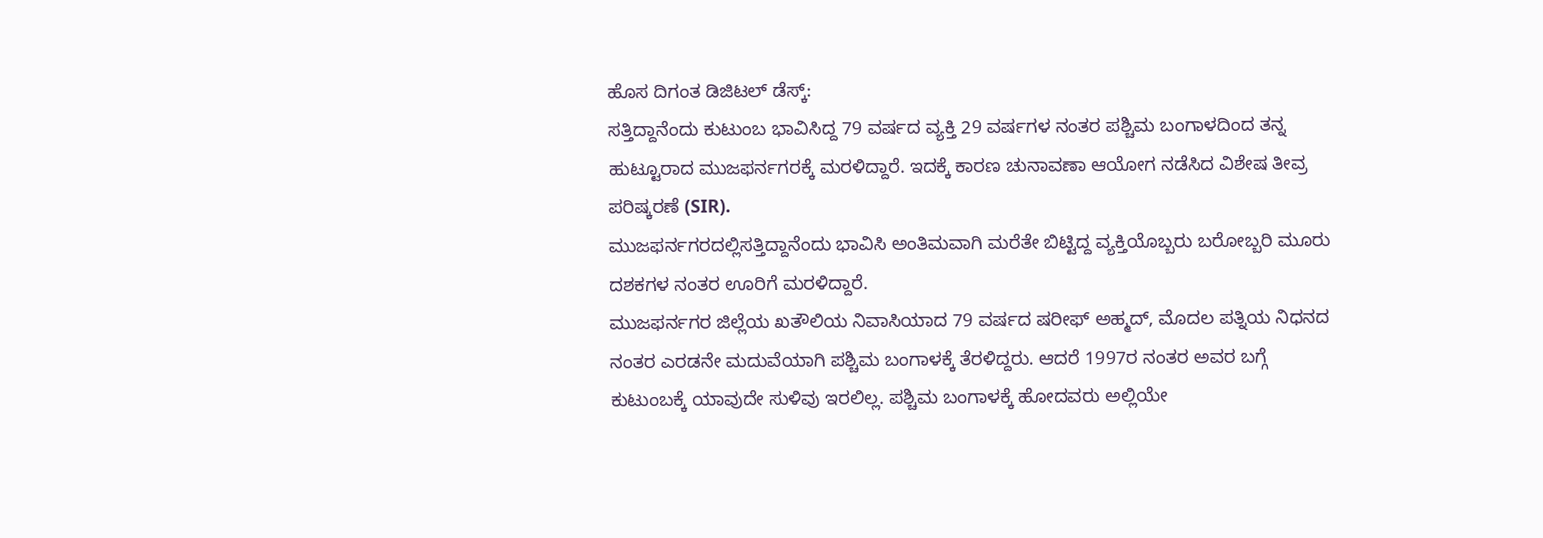ಹೊಸ ದಿಗಂತ ಡಿಜಿಟಲ್ ಡೆಸ್ಕ್:
ಸತ್ತಿದ್ದಾನೆಂದು ಕುಟುಂಬ ಭಾವಿಸಿದ್ದ 79 ವರ್ಷದ ವ್ಯಕ್ತಿ 29 ವರ್ಷಗಳ ನಂತರ ಪಶ್ಚಿಮ ಬಂಗಾಳದಿಂದ ತನ್ನ ಹುಟ್ಟೂರಾದ ಮುಜಫರ್ನಗರಕ್ಕೆ ಮರಳಿದ್ದಾರೆ. ಇದಕ್ಕೆ ಕಾರಣ ಚುನಾವಣಾ ಆಯೋಗ ನಡೆಸಿದ ವಿಶೇಷ ತೀವ್ರ ಪರಿಷ್ಕರಣೆ (SIR).
ಮುಜಫರ್ನಗರದಲ್ಲಿಸತ್ತಿದ್ದಾನೆಂದು ಭಾವಿಸಿ ಅಂತಿಮವಾಗಿ ಮರೆತೇ ಬಿಟ್ಟಿದ್ದ ವ್ಯಕ್ತಿಯೊಬ್ಬರು ಬರೋಬ್ಬರಿ ಮೂರು ದಶಕಗಳ ನಂತರ ಊರಿಗೆ ಮರಳಿದ್ದಾರೆ.
ಮುಜಫರ್ನಗರ ಜಿಲ್ಲೆಯ ಖತೌಲಿಯ ನಿವಾಸಿಯಾದ 79 ವರ್ಷದ ಷರೀಫ್ ಅಹ್ಮದ್, ಮೊದಲ ಪತ್ನಿಯ ನಿಧನದ ನಂತರ ಎರಡನೇ ಮದುವೆಯಾಗಿ ಪಶ್ಚಿಮ ಬಂಗಾಳಕ್ಕೆ ತೆರಳಿದ್ದರು. ಆದರೆ 1997ರ ನಂತರ ಅವರ ಬಗ್ಗೆ ಕುಟುಂಬಕ್ಕೆ ಯಾವುದೇ ಸುಳಿವು ಇರಲಿಲ್ಲ. ಪಶ್ಚಿಮ ಬಂಗಾಳಕ್ಕೆ ಹೋದವರು ಅಲ್ಲಿಯೇ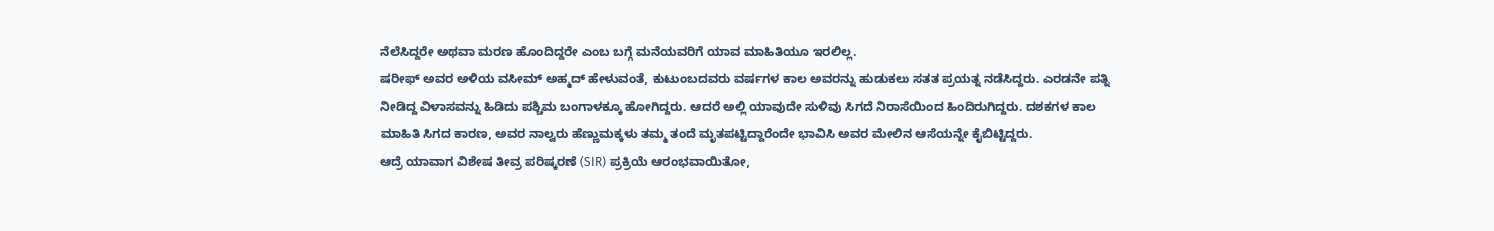ನೆಲೆಸಿದ್ದರೇ ಅಥವಾ ಮರಣ ಹೊಂದಿದ್ದರೇ ಎಂಬ ಬಗ್ಗೆ ಮನೆಯವರಿಗೆ ಯಾವ ಮಾಹಿತಿಯೂ ಇರಲಿಲ್ಲ.
ಷರೀಫ್ ಅವರ ಅಳಿಯ ವಸೀಮ್ ಅಹ್ಮದ್ ಹೇಳುವಂತೆ, ಕುಟುಂಬದವರು ವರ್ಷಗಳ ಕಾಲ ಅವರನ್ನು ಹುಡುಕಲು ಸತತ ಪ್ರಯತ್ನ ನಡೆಸಿದ್ದರು. ಎರಡನೇ ಪತ್ನಿ ನೀಡಿದ್ದ ವಿಳಾಸವನ್ನು ಹಿಡಿದು ಪಶ್ಚಿಮ ಬಂಗಾಳಕ್ಕೂ ಹೋಗಿದ್ದರು. ಆದರೆ ಅಲ್ಲಿ ಯಾವುದೇ ಸುಳಿವು ಸಿಗದೆ ನಿರಾಸೆಯಿಂದ ಹಿಂದಿರುಗಿದ್ದರು. ದಶಕಗಳ ಕಾಲ ಮಾಹಿತಿ ಸಿಗದ ಕಾರಣ, ಅವರ ನಾಲ್ವರು ಹೆಣ್ಣುಮಕ್ಕಳು ತಮ್ಮ ತಂದೆ ಮೃತಪಟ್ಟಿದ್ದಾರೆಂದೇ ಭಾವಿಸಿ ಅವರ ಮೇಲಿನ ಆಸೆಯನ್ನೇ ಕೈಬಿಟ್ಟಿದ್ದರು.
ಆದ್ರೆ ಯಾವಾಗ ವಿಶೇಷ ತೀವ್ರ ಪರಿಷ್ಕರಣೆ (SIR) ಪ್ರಕ್ರಿಯೆ ಆರಂಭವಾಯಿತೋ,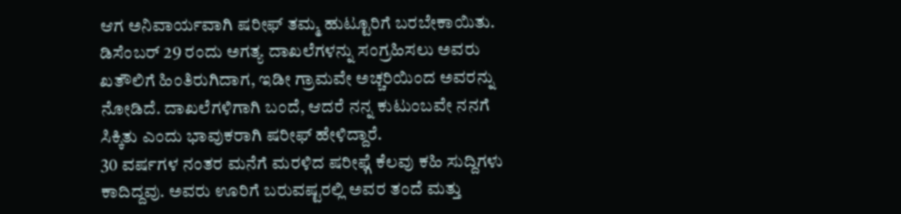ಆಗ ಅನಿವಾರ್ಯವಾಗಿ ಷರೀಫ್ ತಮ್ಮ ಹುಟ್ಟೂರಿಗೆ ಬರಬೇಕಾಯಿತು. ಡಿಸೆಂಬರ್ 29 ರಂದು ಅಗತ್ಯ ದಾಖಲೆಗಳನ್ನು ಸಂಗ್ರಹಿಸಲು ಅವರು ಖತೌಲಿಗೆ ಹಿಂತಿರುಗಿದಾಗ, ಇಡೀ ಗ್ರಾಮವೇ ಅಚ್ಚರಿಯಿಂದ ಅವರನ್ನು ನೋಡಿದೆ. ದಾಖಲೆಗಳಿಗಾಗಿ ಬಂದೆ, ಆದರೆ ನನ್ನ ಕುಟುಂಬವೇ ನನಗೆ ಸಿಕ್ಕಿತು ಎಂದು ಭಾವುಕರಾಗಿ ಷರೀಫ್ ಹೇಳಿದ್ದಾರೆ.
30 ವರ್ಷಗಳ ನಂತರ ಮನೆಗೆ ಮರಳಿದ ಷರೀಫ್ಗೆ ಕೆಲವು ಕಹಿ ಸುದ್ದಿಗಳು ಕಾದಿದ್ದವು. ಅವರು ಊರಿಗೆ ಬರುವಷ್ಟರಲ್ಲಿ ಅವರ ತಂದೆ ಮತ್ತು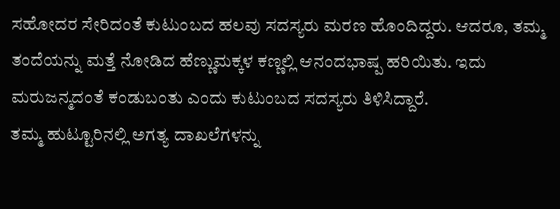ಸಹೋದರ ಸೇರಿದಂತೆ ಕುಟುಂಬದ ಹಲವು ಸದಸ್ಯರು ಮರಣ ಹೊಂದಿದ್ದರು. ಆದರೂ, ತಮ್ಮ ತಂದೆಯನ್ನು ಮತ್ತೆ ನೋಡಿದ ಹೆಣ್ಣುಮಕ್ಕಳ ಕಣ್ಣಲ್ಲಿ ಆನಂದಭಾಷ್ಪ ಹರಿಯಿತು. ಇದು ಮರುಜನ್ಮದಂತೆ ಕಂಡುಬಂತು ಎಂದು ಕುಟುಂಬದ ಸದಸ್ಯರು ತಿಳಿಸಿದ್ದಾರೆ.
ತಮ್ಮ ಹುಟ್ಟೂರಿನಲ್ಲಿ ಅಗತ್ಯ ದಾಖಲೆಗಳನ್ನು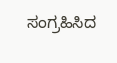ಸಂಗ್ರಹಿಸಿದ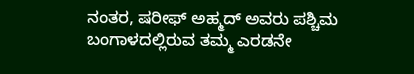ನಂತರ, ಷರೀಫ್ ಅಹ್ಮದ್ ಅವರು ಪಶ್ಚಿಮ ಬಂಗಾಳದಲ್ಲಿರುವ ತಮ್ಮ ಎರಡನೇ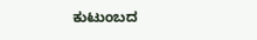ಕುಟುಂಬದ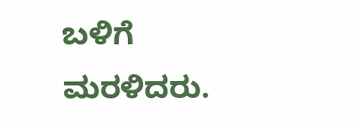ಬಳಿಗೆ ಮರಳಿದರು.